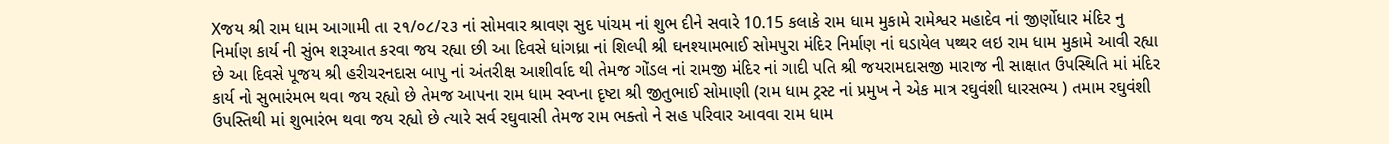Xજય શ્રી રામ ધામ આગામી તા ૨૧/૦૮/૨૩ નાં સોમવાર શ્રાવણ સુદ પાંચમ નાં શુભ દીને સવારે 10.15 કલાકે રામ ધામ મુકામે રામેશ્વર મહાદેવ નાં જીર્ણોધાર મંદિર નુ નિર્માણ કાર્ય ની સુંભ શરૂઆત કરવા જય રહ્યા છી આ દિવસે ધાંગધ્રા નાં શિલ્પી શ્રી ઘનશ્યામભાઈ સોમપુરા મંદિર નિર્માણ નાં ઘડાયેલ પથ્થર લઇ રામ ધામ મુકામે આવી રહ્યા છે આ દિવસે પૂજય શ્રી હરીચરનદાસ બાપુ નાં અંતરીક્ષ આશીર્વાદ થી તેમજ ગોંડલ નાં રામજી મંદિર નાં ગાદી પતિ શ્રી જયરામદાસજી મારાજ ની સાક્ષાત ઉપસ્થિતિ માં મંદિર કાર્ય નો સુભારંમભ થવા જય રહ્યો છે તેમજ આપના રામ ધામ સ્વપ્ના દૃષ્ટા શ્રી જીતુભાઈ સોમાણી (રામ ધામ ટ્રસ્ટ નાં પ્રમુખ ને એક માત્ર રઘુવંશી ધારસભ્ય ) તમામ રઘુવંશી ઉપસ્તિથી માં શુભારંભ થવા જય રહ્યો છે ત્યારે સર્વ રઘુવાસી તેમજ રામ ભક્તો ને સહ પરિવાર આવવા રામ ધામ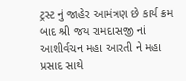ટ્રસ્ટ નું જાહેર આમંત્રણ છે કાર્ય ક્રમ બાદ શ્રી જય રામદાસજી નાં આશીર્વચન મહા આરતી ને મહા પ્રસાદ સાથે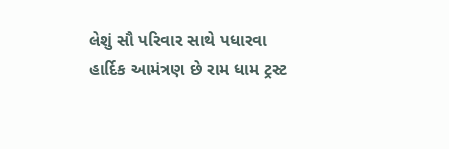લેશું સૌ પરિવાર સાથે પધારવા હાર્દિક આમંત્રણ છે રામ ધામ ટ્રસ્ટ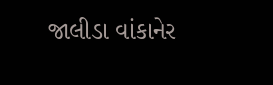જાલીડા વાંકાનેર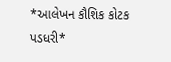*આલેખન કૌશિક કોટક પડધરી*